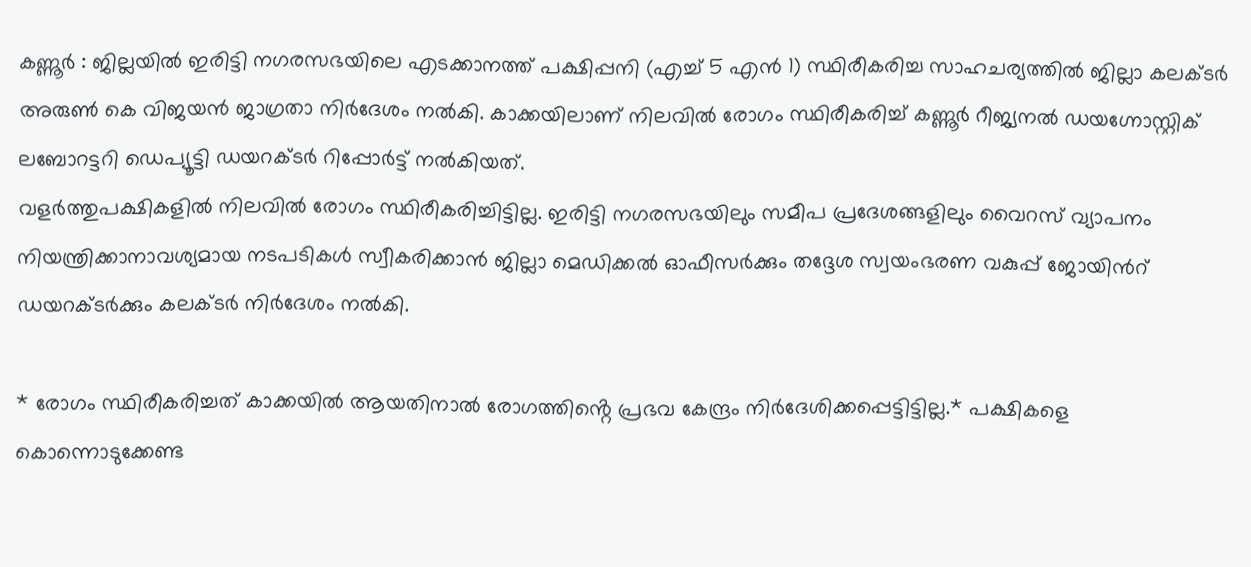കണ്ണൂർ : ജില്ലയിൽ ഇരിട്ടി നഗരസഭയിലെ എടക്കാനത്ത് പക്ഷിപ്പനി (എച്ച് 5 എൻ 1) സ്ഥിരീകരിച്ച സാഹചര്യത്തിൽ ജില്ലാ കലക്ടർ അരുൺ കെ വിജയൻ ജാഗ്രതാ നിർദേശം നൽകി. കാക്കയിലാണ് നിലവിൽ രോഗം സ്ഥിരീകരിച്ച് കണ്ണൂർ റീജ്യനൽ ഡയഗ്നോസ്റ്റിക് ലബോറട്ടറി ഡെപ്യൂട്ടി ഡയറക്ടർ റിപ്പോർട്ട് നൽകിയത്.
വളർത്തുപക്ഷികളിൽ നിലവിൽ രോഗം സ്ഥിരീകരിച്ചിട്ടില്ല. ഇരിട്ടി നഗരസഭയിലും സമീപ പ്രദേശങ്ങളിലും വൈറസ് വ്യാപനം നിയന്ത്രിക്കാനാവശ്യമായ നടപടികൾ സ്വീകരിക്കാൻ ജില്ലാ മെഡിക്കൽ ഓഫീസർക്കും തദ്ദേശ സ്വയംഭരണ വകുപ്പ് ജോയിൻറ് ഡയറക്ടർക്കും കലക്ടർ നിർദേശം നൽകി.

* രോഗം സ്ഥിരീകരിച്ചത് കാക്കയിൽ ആയതിനാൽ രോഗത്തിൻ്റെ പ്രഭവ കേന്ദ്രം നിർദേശിക്കപ്പെട്ടിട്ടില്ല.* പക്ഷികളെ കൊന്നൊടുക്കേണ്ട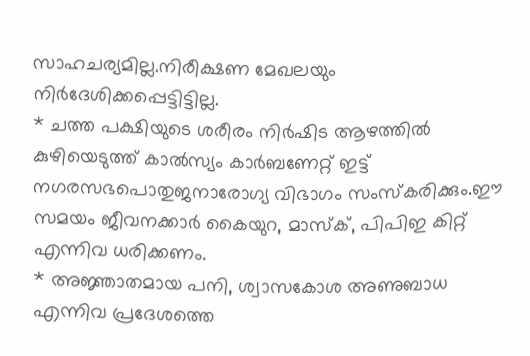സാഹചര്യമില്ല.നിരീക്ഷണ മേഖലയും നിർദേശിക്കപ്പെട്ടിട്ടില്ല.
* ചത്ത പക്ഷിയുടെ ശരീരം നിർഷിട ആഴത്തിൽ കുഴിയെടുത്ത് കാൽസ്യം കാർബണേറ്റ് ഇട്ട് നഗരസഭപൊതുജനാരോഗ്യ വിഭാഗം സംസ്കരിക്കും.ഈ സമയം ജീവനക്കാർ കൈയുറ, മാസ്ക്, പിപിഇ കിറ്റ് എന്നിവ ധരിക്കണം.
* അജ്ഞാതമായ പനി, ശ്വാസകോശ അണുബാധ എന്നിവ പ്രദേശത്തെ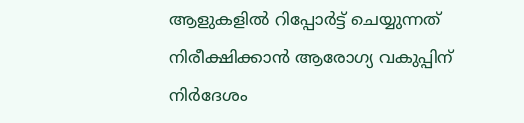ആളുകളിൽ റിപ്പോർട്ട് ചെയ്യുന്നത് നിരീക്ഷിക്കാൻ ആരോഗ്യ വകുപ്പിന് നിർദേശം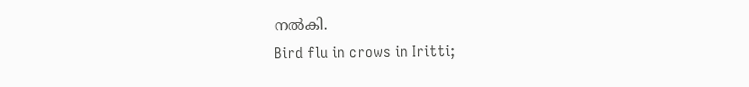നൽകി.
Bird flu in crows in Iritti;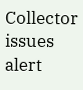Collector issues alert